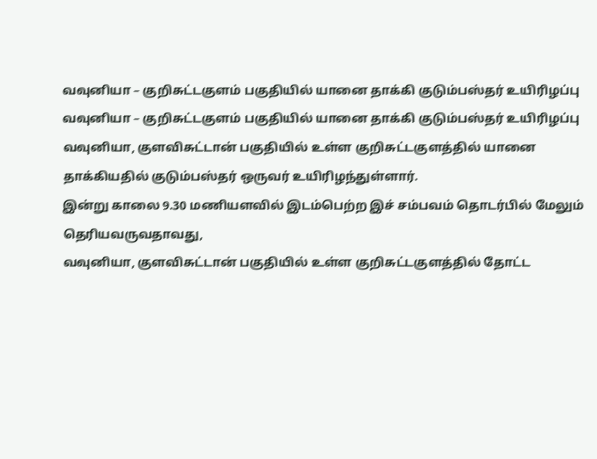வவுனியா – குறிசுட்டகுளம் பகுதியில் யானை தாக்கி குடும்பஸ்தர் உயிரிழப்பு
வவுனியா – குறிசுட்டகுளம் பகுதியில் யானை தாக்கி குடும்பஸ்தர் உயிரிழப்பு
வவுனியா, குளவிசுட்டான் பகுதியில் உள்ள குறிசுட்டகுளத்தில் யானை தாக்கியதில் குடும்பஸ்தர் ஒருவர் உயிரிழந்துள்ளார்.
இன்று காலை 9.30 மணியளவில் இடம்பெற்ற இச் சம்பவம் தொடர்பில் மேலும் தெரியவருவதாவது,
வவுனியா, குளவிசுட்டான் பகுதியில் உள்ள குறிசுட்டகுளத்தில் தோட்ட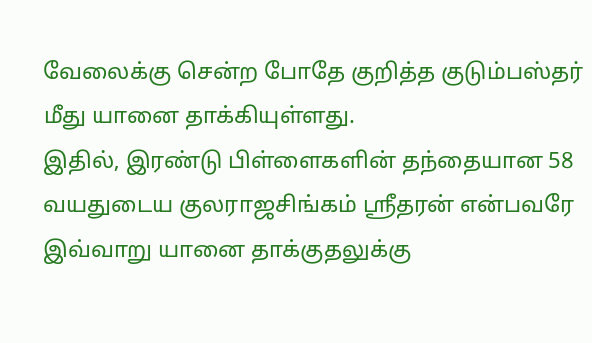வேலைக்கு சென்ற போதே குறித்த குடும்பஸ்தர் மீது யானை தாக்கியுள்ளது.
இதில், இரண்டு பிள்ளைகளின் தந்தையான 58 வயதுடைய குலராஜசிங்கம் ஸ்ரீதரன் என்பவரே இவ்வாறு யானை தாக்குதலுக்கு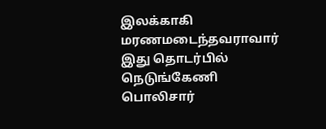இலக்காகி மரணமடைந்தவராவார் இது தொடர்பில் நெடுங்கேணி பொலிசார்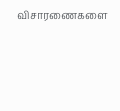விசாரணைகளை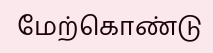மேற்கொண்டு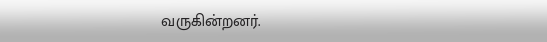வருகின்றனர்.